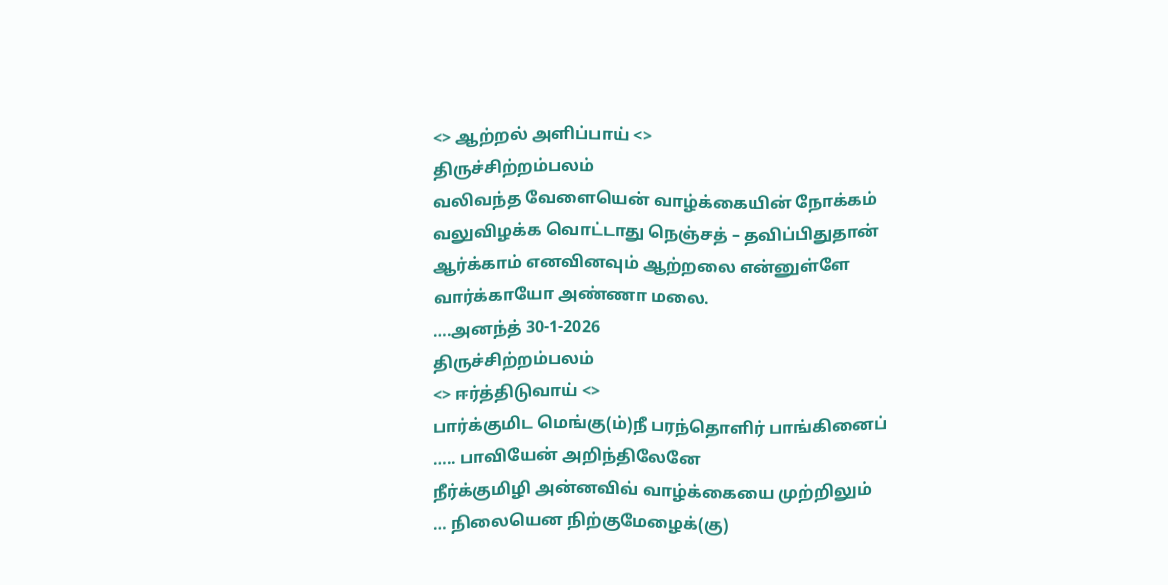<> ஆற்றல் அளிப்பாய் <>
திருச்சிற்றம்பலம்
வலிவந்த வேளையென் வாழ்க்கையின் நோக்கம்
வலுவிழக்க வொட்டாது நெஞ்சத் – தவிப்பிதுதான்
ஆர்க்காம் எனவினவும் ஆற்றலை என்னுள்ளே
வார்க்காயோ அண்ணா மலை.
….அனந்த் 30-1-2026
திருச்சிற்றம்பலம்
<> ஈர்த்திடுவாய் <>
பார்க்குமிட மெங்கு(ம்)நீ பரந்தொளிர் பாங்கினைப்
….. பாவியேன் அறிந்திலேனே
நீர்க்குமிழி அன்னவிவ் வாழ்க்கையை முற்றிலும்
… நிலையென நிற்குமேழைக்(கு)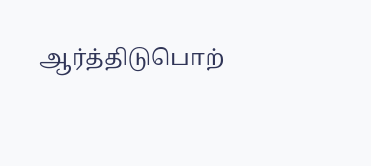ஆர்த்திடுபொற்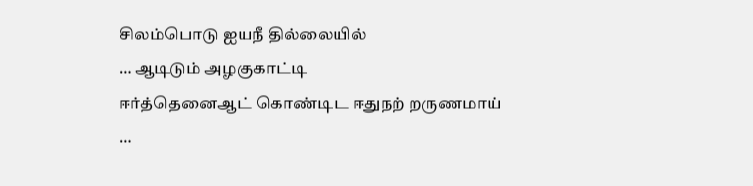சிலம்பொடு ஐயநீ தில்லையில்
… ஆடிடும் அழகுகாட்டி
ஈர்த்தெனைஆட் கொண்டிட ஈதுநற் றருணமாய்
…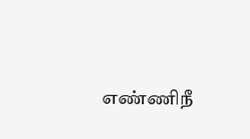எண்ணிநீ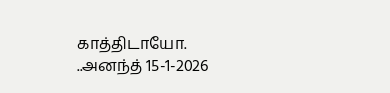காத்திடாயோ.
..அனந்த் 15-1-2026